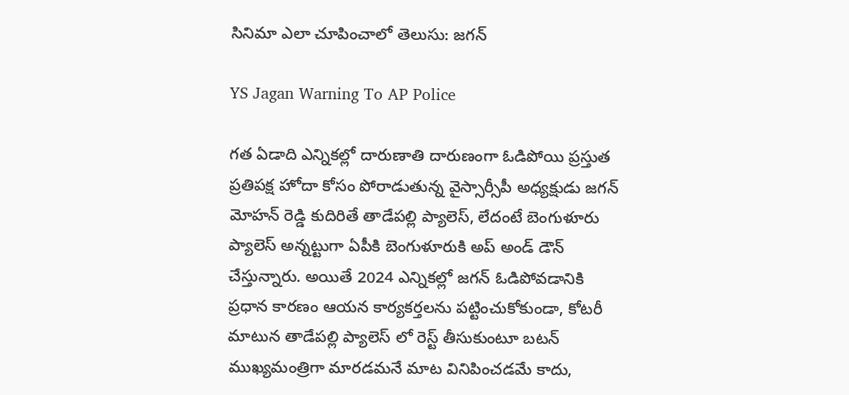సినిమా ఎలా చూపించాలో తెలుసు: జగన్

YS Jagan Warning To AP Police

గత ఏడాది ఎన్నికల్లో దారుణాతి దారుణంగా ఓడిపోయి ప్రస్తుత ప్రతిపక్ష హోదా కోసం పోరాడుతున్న వైస్సార్సీపీ అధ్యక్షుడు జగన్ మోహన్ రెడ్డి కుదిరితే తాడేపల్లి ప్యాలెస్, లేదంటే బెంగుళూరు ప్యాలెస్ అన్నట్టుగా ఏపీకి బెంగుళూరుకి అప్ అండ్ డౌన్ చేస్తున్నారు. అయితే 2024 ఎన్నికల్లో జగన్ ఓడిపోవడానికి ప్రధాన కారణం ఆయన కార్యకర్తలను పట్టించుకోకుండా, కోటరీ మాటున తాడేపల్లి ప్యాలెస్ లో రెస్ట్ తీసుకుంటూ బటన్ ముఖ్యమంత్రిగా మారడమనే మాట వినిపించడమే కాదు,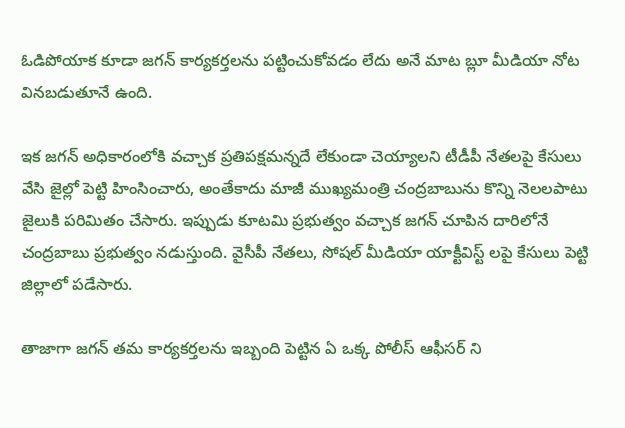ఓడిపోయాక కూడా జగన్ కార్యకర్తలను పట్టించుకోవడం లేదు అనే మాట బ్లూ మీడియా నోట వినబడుతూనే ఉంది.

ఇక జగన్ అధికారంలోకి వచ్చాక ప్రతిపక్షమన్నదే లేకుండా చెయ్యాలని టీడీపీ నేతలపై కేసులు వేసి జైల్లో పెట్టి హింసించారు, అంతేకాదు మాజీ ముఖ్యమంత్రి చంద్రబాబును కొన్ని నెలలపాటు జైలుకి పరిమితం చేసారు. ఇప్పుడు కూటమి ప్రభుత్వం వచ్చాక జగన్ చూపిన దారిలోనే చంద్రబాబు ప్రభుత్వం నడుస్తుంది. వైసీపీ నేతలు, సోషల్ మీడియా యాక్టీవిస్ట్ లపై కేసులు పెట్టి జిల్లాలో పడేసారు.

తాజాగా జగన్ తమ కార్యకర్తలను ఇబ్బంది పెట్టిన ఏ ఒక్క పోలీస్ ఆఫీసర్ ని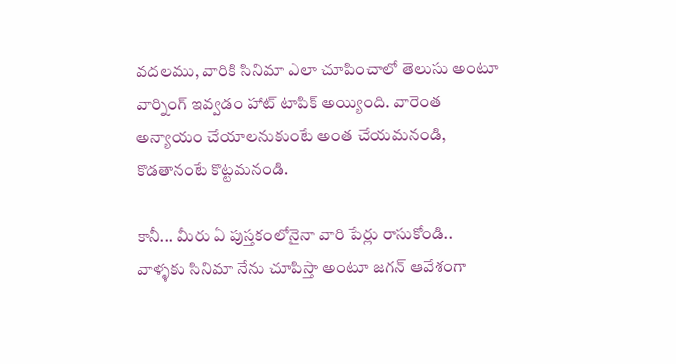వదలము, వారికి సినిమా ఎలా చూపించాలో తెలుసు అంటూ వార్నింగ్ ఇవ్వడం హాట్ టాపిక్ అయ్యింది. వారెంత అన్యాయం చేయాలనుకుంటే అంత చేయమనండి, కొడతానంటే కొట్టమనండి.

కానీ... మీరు ఏ పుస్తకంలోనైనా వారి పేర్లు రాసుకోండి.. వాళ్ళకు సినిమా నేను చూపిస్తా అంటూ జగన్ ఆవేశంగా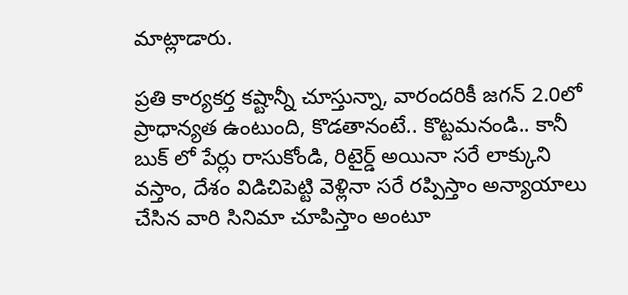మాట్లాడారు.

ప్రతి కార్యకర్త కష్టాన్నీ చూస్తున్నా, వారందరికీ జగన్ 2.0లో ప్రాధాన్యత ఉంటుంది, కొడతానంటే.. కొట్టమనండి.. కానీ బుక్ లో పేర్లు రాసుకోండి, రిటైర్డ్ అయినా సరే లాక్కుని వస్తాం, దేశం విడిచిపెట్టి వెళ్లినా సరే రప్పిస్తాం అన్యాయాలు చేసిన వారి సినిమా చూపిస్తాం అంటూ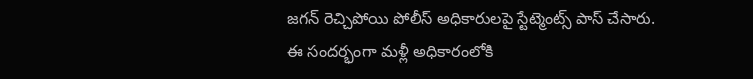జగన్ రెచ్చిపోయి పోలీస్ అధికారులపై స్టేట్మెంట్స్ పాస్ చేసారు. ఈ సందర్భంగా మళ్లీ అధికారంలోకి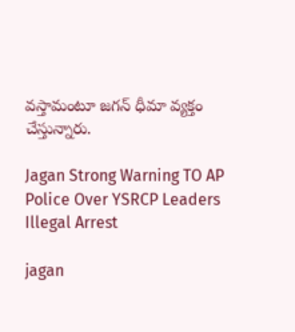వస్తామంటూ జగన్ ధీమా వ్యక్తం చేస్తున్నారు.

Jagan Strong Warning TO AP Police Over YSRCP Leaders Illegal Arrest

jagan